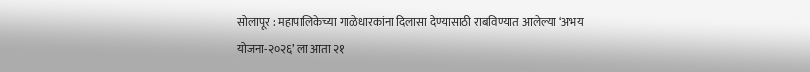सोलापूर : महापालिकेच्या गाळेधारकांना दिलासा देण्यासाठी राबविण्यात आलेल्या ‘अभय योजना-२०२६’ ला आता २१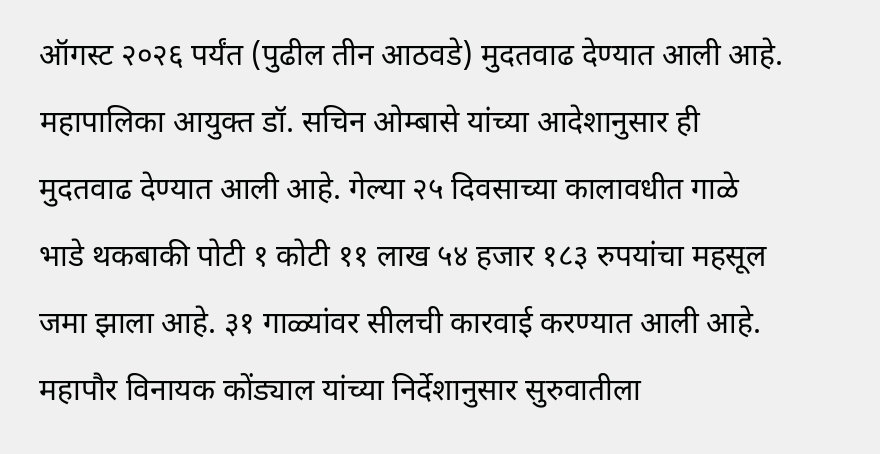ऑगस्ट २०२६ पर्यंत (पुढील तीन आठवडे) मुदतवाढ देण्यात आली आहे. महापालिका आयुक्त डॉ. सचिन ओम्बासे यांच्या आदेशानुसार ही मुदतवाढ देण्यात आली आहे. गेल्या २५ दिवसाच्या कालावधीत गाळे भाडे थकबाकी पोटी १ कोटी ११ लाख ५४ हजार १८३ रुपयांचा महसूल जमा झाला आहे. ३१ गाळ्यांवर सीलची कारवाई करण्यात आली आहे.
महापौर विनायक कोंड्याल यांच्या निर्देशानुसार सुरुवातीला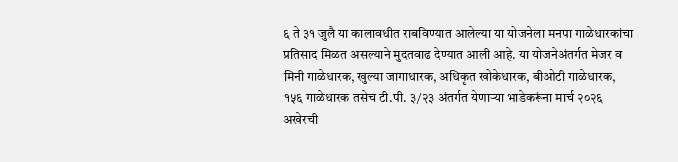६ ते ३१ जुलै या कालावधीत राबविण्यात आलेल्या या योजनेला मनपा गाळेधारकांचा प्रतिसाद मिळत असल्याने मुदतवाढ देण्यात आली आहे. या योजनेअंतर्गत मेजर व मिनी गाळेधारक, खुल्या जागाधारक, अधिकृत खोकेधारक, बीओटी गाळेधारक, १५६ गाळेधारक तसेच टी.पी. ३/२३ अंतर्गत येणाऱ्या भाडेकरूंना मार्च २०२६ अखेरची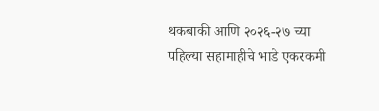थकबाकी आणि २०२६-२७ च्या पहिल्या सहामाहीचे भाडे एकरकमी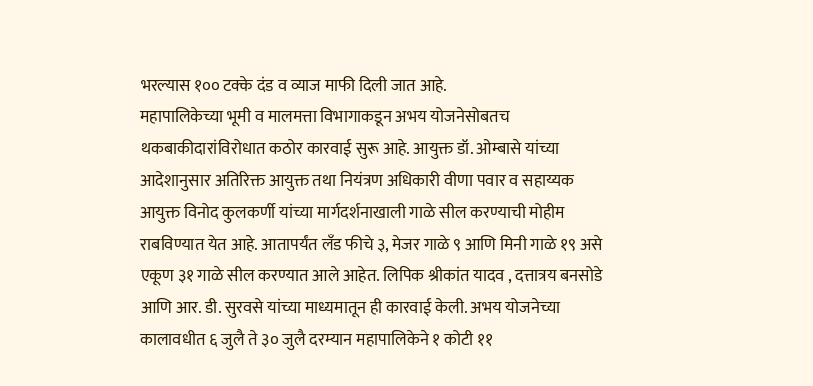भरल्यास १०० टक्के दंड व व्याज माफी दिली जात आहे.
महापालिकेच्या भूमी व मालमत्ता विभागाकडून अभय योजनेसोबतच थकबाकीदारांविरोधात कठोर कारवाई सुरू आहे. आयुक्त डॉ. ओम्बासे यांच्या आदेशानुसार अतिरिक्त आयुक्त तथा नियंत्रण अधिकारी वीणा पवार व सहाय्यक आयुक्त विनोद कुलकर्णी यांच्या मार्गदर्शनाखाली गाळे सील करण्याची मोहीम राबविण्यात येत आहे. आतापर्यंत लँड फीचे ३, मेजर गाळे ९ आणि मिनी गाळे १९ असे एकूण ३१ गाळे सील करण्यात आले आहेत. लिपिक श्रीकांत यादव , दत्तात्रय बनसोडे आणि आर. डी. सुरवसे यांच्या माध्यमातून ही कारवाई केली. अभय योजनेच्या कालावधीत ६ जुलै ते ३० जुलै दरम्यान महापालिकेने १ कोटी ११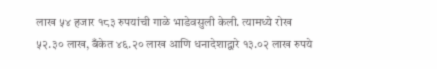लाख ५४ हजार १८३ रुपयांची गाळे भाडेवसुली केली. त्यामध्ये रोख ५२.३० लाख, बँकेत ४६.२० लाख आणि धनादेशाद्वारे १३.०२ लाख रुपये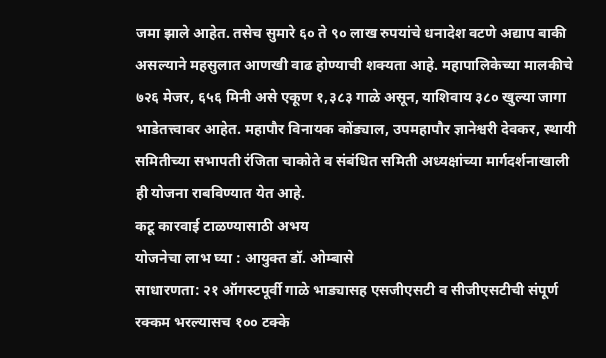जमा झाले आहेत. तसेच सुमारे ६० ते ९० लाख रुपयांचे धनादेश वटणे अद्याप बाकी असल्याने महसुलात आणखी वाढ होण्याची शक्यता आहे. महापालिकेच्या मालकीचे ७२६ मेजर, ६५६ मिनी असे एकूण १,३८३ गाळे असून, याशिवाय ३८० खुल्या जागा भाडेतत्त्वावर आहेत. महापौर विनायक कोंड्याल, उपमहापौर ज्ञानेश्वरी देवकर, स्थायी समितीच्या सभापती रंजिता चाकोते व संबंधित समिती अध्यक्षांच्या मार्गदर्शनाखाली ही योजना राबविण्यात येत आहे.
कटू कारवाई टाळण्यासाठी अभय
योजनेचा लाभ घ्या : आयुक्त डॉ. ओम्बासे
साधारणता: २१ ऑगस्टपूर्वी गाळे भाड्यासह एसजीएसटी व सीजीएसटीची संपूर्ण रक्कम भरल्यासच १०० टक्के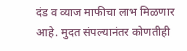दंड व व्याज माफीचा लाभ मिळणार आहे. मुदत संपल्यानंतर कोणतीही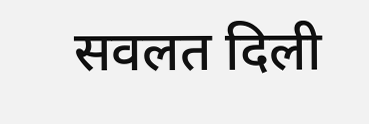सवलत दिली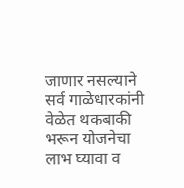जाणार नसल्याने सर्व गाळेधारकांनी वेळेत थकबाकी भरून योजनेचा लाभ घ्यावा व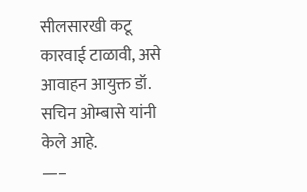सीलसारखी कटू कारवाई टाळावी, असे आवाहन आयुक्त डॉ. सचिन ओम्बासे यांनी केले आहे.
—–